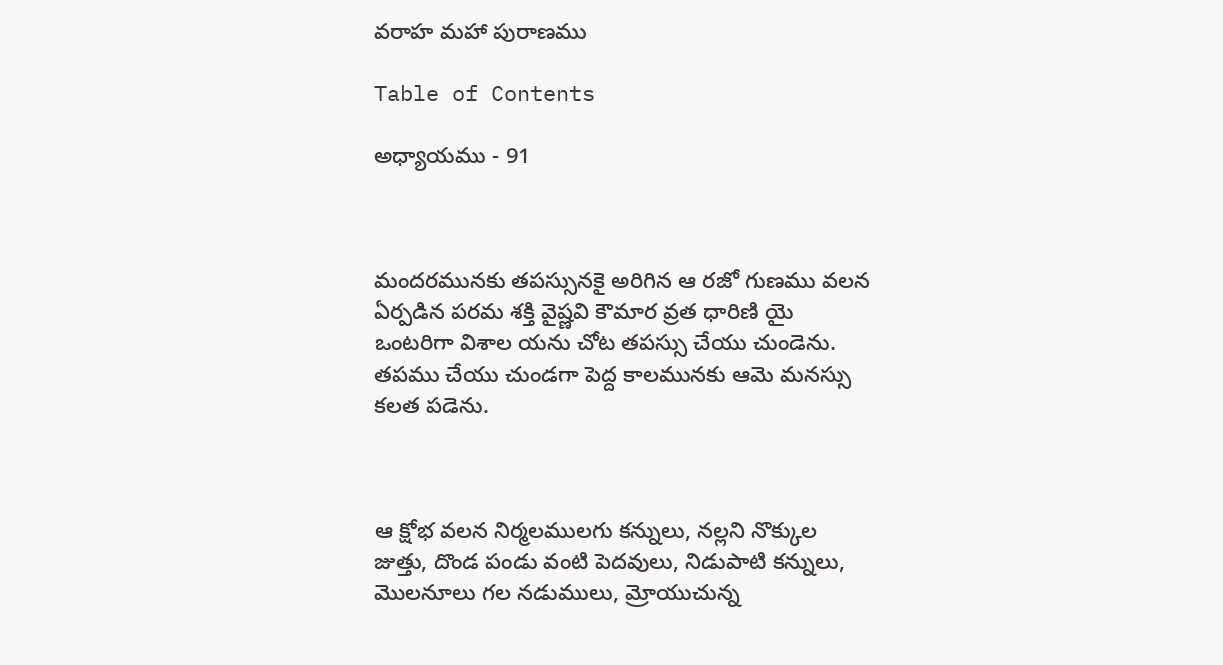వరాహ మహా పురాణము

Table of Contents

అధ్యాయము - 91



మందరమునకు తపస్సునకై అరిగిన ఆ రజో గుణము వలన ఏర్పడిన పరమ శక్తి వైష్ణవి కౌమార వ్రత ధారిణి యై ఒంటరిగా విశాల యను చోట తపస్సు చేయు చుండెను. తపము చేయు చుండగా పెద్ద కాలమునకు ఆమె మనస్సు కలత పడెను.



ఆ క్షోభ వలన నిర్మలములగు కన్నులు, నల్లని నొక్కుల జుత్తు, దొండ పండు వంటి పెదవులు, నిడుపాటి కన్నులు, మొలనూలు గల నడుములు, మ్రోయుచున్న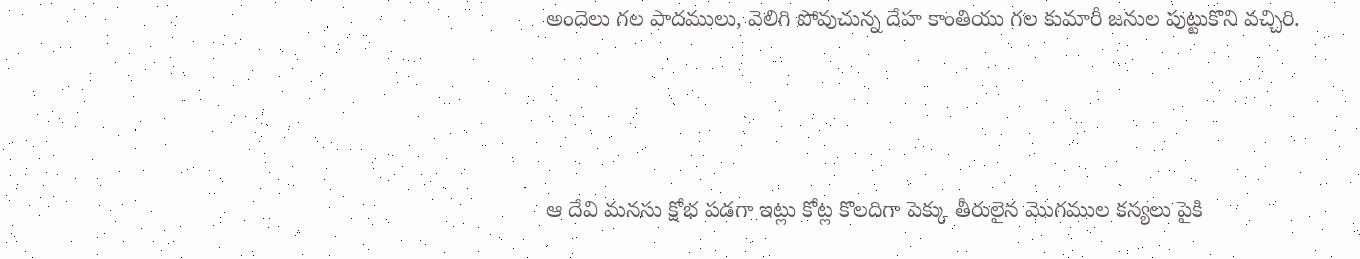అందెలు గల పాదములు, వెలిగి పోవుచున్న దేహ కాంతియు గల కుమారీ జనుల పుట్టుకొని వచ్చిరి.



ఆ దేవి మనసు క్షోభ పడగా ఇట్లు కోట్ల కొలదిగా పెక్కు తీరులైన మొగముల కన్యలు పైకి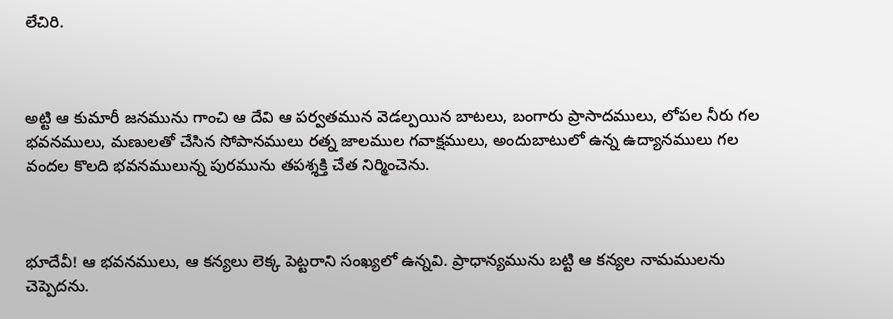లేచిరి.



అట్టి ఆ కుమారీ జనమును గాంచి ఆ దేవి ఆ పర్వతమున వెడల్పయిన బాటలు, బంగారు ప్రాసాదములు, లోపల నీరు గల భవనములు, మణులతో చేసిన సోపానములు రత్న జాలముల గవాక్షములు, అందుబాటులో ఉన్న ఉద్యానములు గల వందల కొలది భవనములున్న పురమును తపశ్శక్తి చేత నిర్మించెను.



భూదేవీ! ఆ భవనములు, ఆ కన్యలు లెక్క పెట్టరాని సంఖ్యలో ఉన్నవి. ప్రాధాన్యమును బట్టి ఆ కన్యల నామములను చెప్పెదను.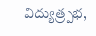విద్యుత్ర్పభ,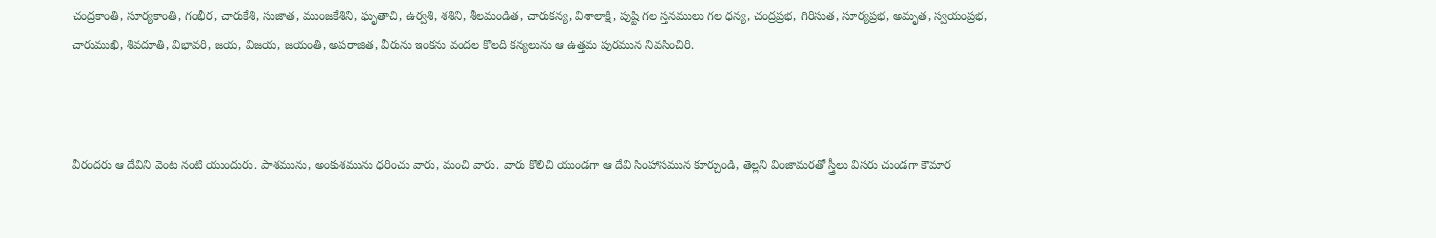చంద్రకాంతి, సూర్యకాంతి, గంభీర, చారుకేశి, సుజాత, ముంజకేశిని, ఘృతాచి, ఉర్వశి, శశిని, శీలమండిత, చారుకన్య, విశాలాక్షి, పుష్టి గల స్తనములు గల ధన్య, చంద్రప్రభ, గిరిసుత, సూర్యప్రభ, అమృత, స్వయంప్రభ, చారుముఖి, శివదూతి, విభావరి, జయ, విజయ, జయంతి, అపరాజిత, వీరును ఇంకను వందల కొలది కన్యలును ఆ ఉత్తమ పురమున నివసించిరి.



వీరందరు ఆ దేవిని వెంట నంటి యుందురు. పాశమును, అంకుశమును ధరించు వారు, మంచి వారు. వారు కొలిచి యుండగా ఆ దేవి సింహాసమున కూర్చుండి, తెల్లని వింజామరతో స్త్రీలు విసరు చుండగా కౌమార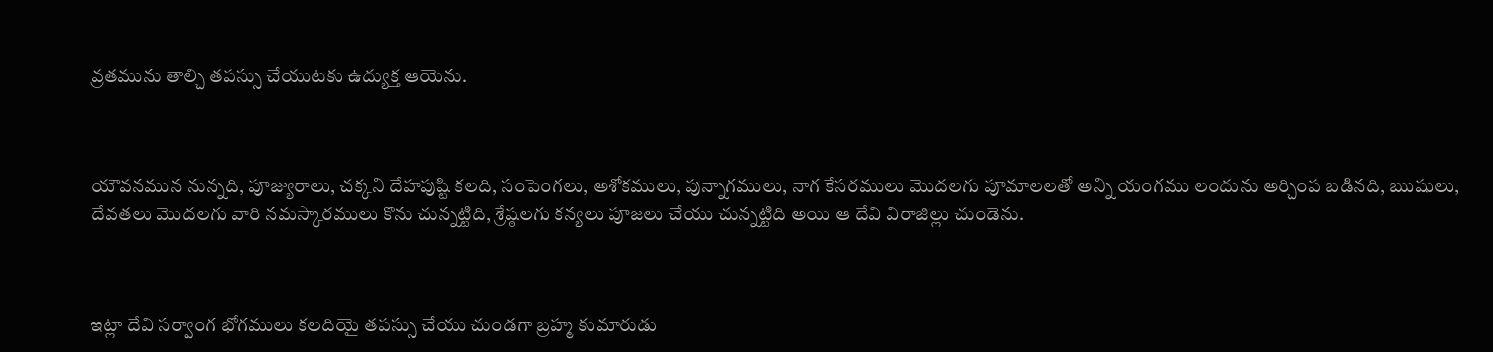వ్రతమును తాల్చి తపస్సు చేయుటకు ఉద్యుక్త ఆయెను.



యౌవనమున నున్నది, పూజ్యురాలు, చక్కని దేహపుష్టి కలది, సంపెంగలు, అశోకములు, పున్నాగములు, నాగ కేసరములు మొదలగు పూమాలలతో అన్ని యంగము లందును అర్చింప బడినది, ఋషులు, దేవతలు మొదలగు వారి నమస్కారములు కొను చున్నట్టిది, శ్రేష్ఠలగు కన్యలు పూజలు చేయు చున్నట్టిది అయి ఆ దేవి విరాజిల్లు చుండెను.



ఇట్లా దేవి సర్వాంగ భోగములు కలదియై తపస్సు చేయు చుండగా బ్రహ్మ కుమారుడు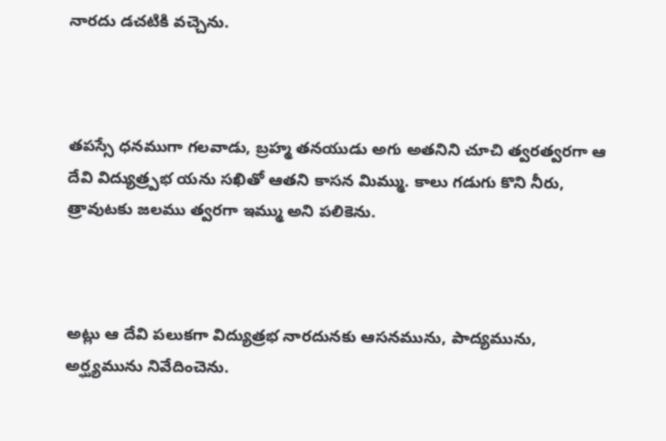నారదు డచటికి వచ్చెను.



తపస్సే ధనముగా గలవాడు, బ్రహ్మ తనయుడు అగు అతనిని చూచి త్వరత్వరగా ఆ దేవి విద్యుత్ర్పభ యను సఖితో ఆతని కాసన మిమ్ము. కాలు గడుగు కొని నీరు, త్రావుటకు జలము త్వరగా ఇమ్ము అని పలికెను.



అట్లు ఆ దేవి పలుకగా విద్యుత్రభ నారదునకు ఆసనమును, పాద్యమును, అర్ఘ్యమును నివేదించెను.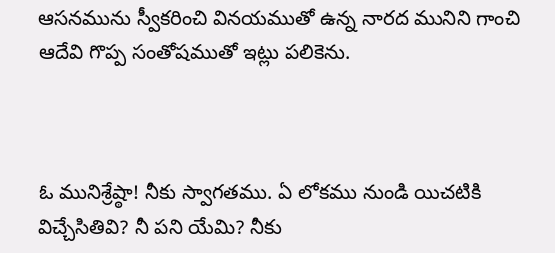ఆసనమును స్వీకరించి వినయముతో ఉన్న నారద మునిని గాంచి ఆదేవి గొప్ప సంతోషముతో ఇట్లు పలికెను.



ఓ మునిశ్రేష్ఠా! నీకు స్వాగతము. ఏ లోకము నుండి యిచటికి విచ్చేసితివి? నీ పని యేమి? నీకు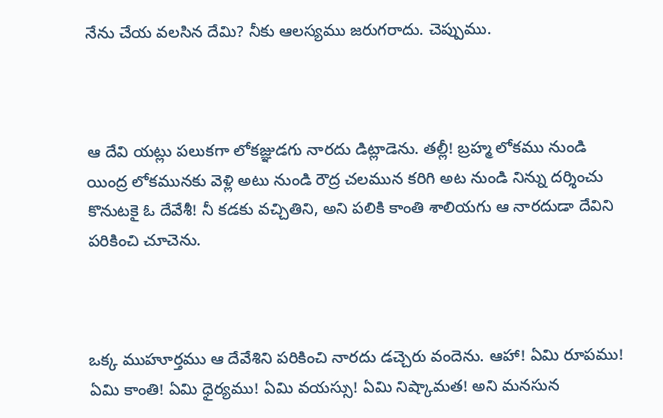నేను చేయ వలసిన దేమి? నీకు ఆలస్యము జరుగరాదు. చెప్పుము.



ఆ దేవి యట్లు పలుకగా లోకజ్ఞుడగు నారదు డిట్లాడెను. తల్లీ! బ్రహ్మ లోకము నుండి యింద్ర లోకమునకు వెళ్లి అటు నుండి రౌద్ర చలమున కరిగి అట నుండి నిన్ను దర్శించు కొనుటకై ఓ దేవేశీ! నీ కడకు వచ్చితిని, అని పలికి కాంతి శాలియగు ఆ నారదుడా దేవిని పరికించి చూచెను.



ఒక్క ముహూర్తము ఆ దేవేశిని పరికించి నారదు డచ్చెరు వందెను. ఆహా! ఏమి రూపము! ఏమి కాంతి! ఏమి ధైర్యము! ఏమి వయస్సు! ఏమి నిష్కామత! అని మనసున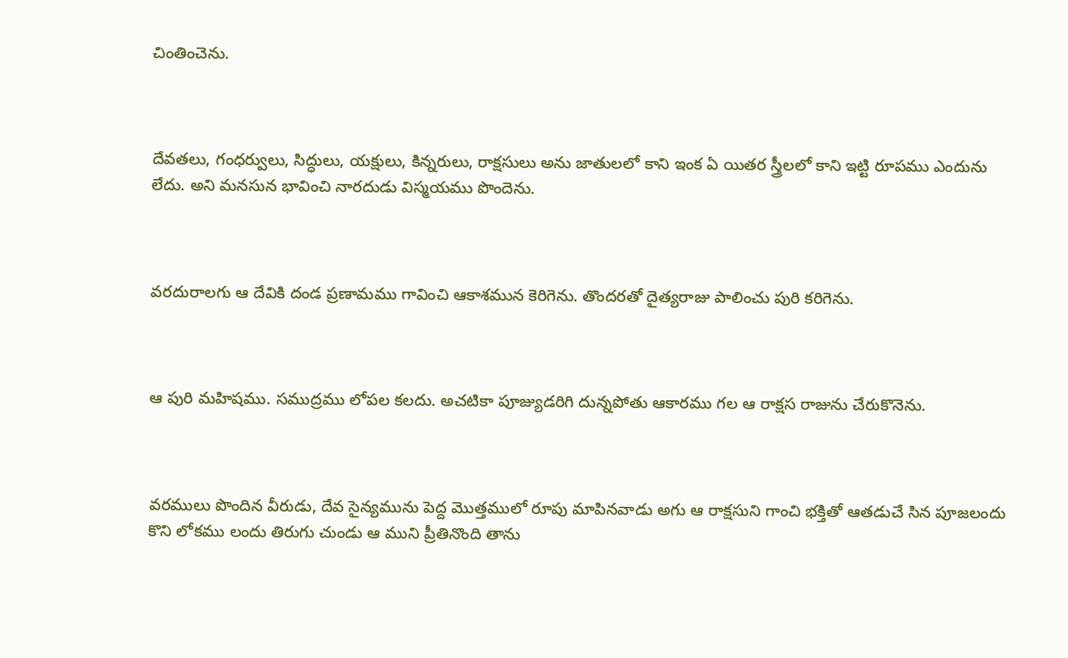చింతించెను.



దేవతలు, గంధర్వులు, సిద్ధులు, యక్షులు, కిన్నరులు, రాక్షసులు అను జాతులలో కాని ఇంక ఏ యితర స్త్రీలలో కాని ఇట్టి రూపము ఎందును లేదు. అని మనసున భావించి నారదుడు విస్మయము పొందెను.



వరదురాలగు ఆ దేవికి దండ ప్రణామము గావించి ఆకాశమున కెరిగెను. తొందరతో దైత్యరాజు పాలించు పురి కరిగెను.



ఆ పురి మహిషము. సముద్రము లోపల కలదు. అచటికా పూజ్యుడరిగి దున్నపోతు ఆకారము గల ఆ రాక్షస రాజును చేరుకొనెను.



వరములు పొందిన వీరుడు, దేవ సైన్యమును పెద్ద మొత్తములో రూపు మాపినవాడు అగు ఆ రాక్షసుని గాంచి భక్తితో ఆతడుచే సిన పూజలందు కొని లోకము లందు తిరుగు చుండు ఆ ముని ప్రీతినొంది తాను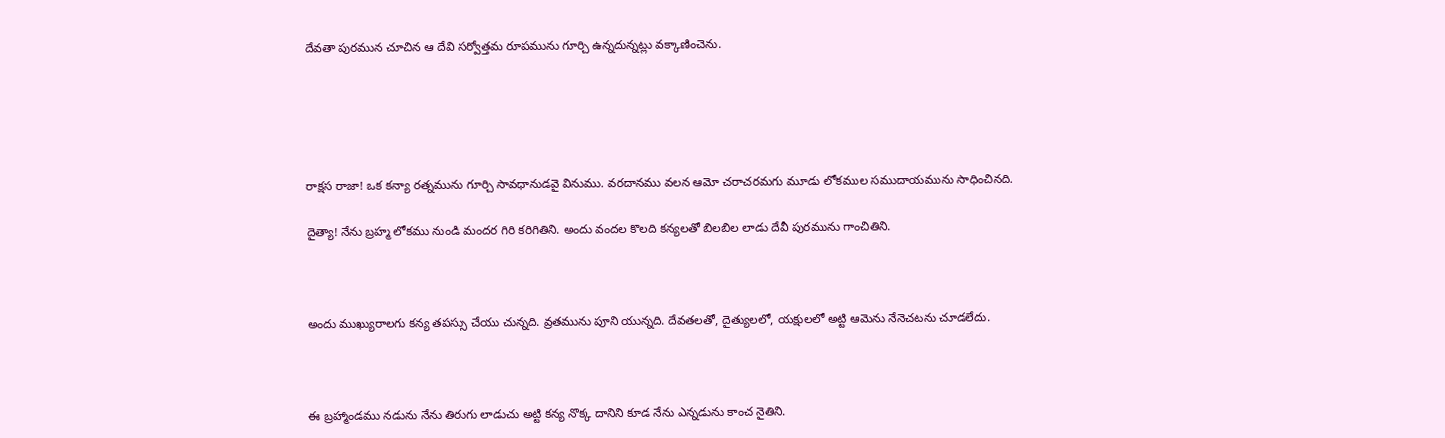దేవతా పురమున చూచిన ఆ దేవి సర్వోత్తమ రూపమును గూర్చి ఉన్నదున్నట్లు వక్కాణించెను.





రాక్షస రాజా! ఒక కన్యా రత్నమును గూర్చి సావధానుడవై వినుము. వరదానము వలన ఆమో చరాచరమగు మూడు లోకముల సముదాయమును సాధించినది.

దైత్యా! నేను బ్రహ్మ లోకము నుండి మందర గిరి కరిగితిని. అందు వందల కొలది కన్యలతో బిలబిల లాడు దేవీ పురమును గాంచితిని.



అందు ముఖ్యురాలగు కన్య తపస్సు చేయు చున్నది. వ్రతమును పూని యున్నది. దేవతలతో, దైత్యులలో, యక్షులలో అట్టి ఆమెను నేనెచటను చూడలేదు.



ఈ బ్రహ్మాండము నడును నేను తిరుగు లాడుచు అట్టి కన్య నొక్క దానిని కూడ నేను ఎన్నడును కాంచ నైతిని.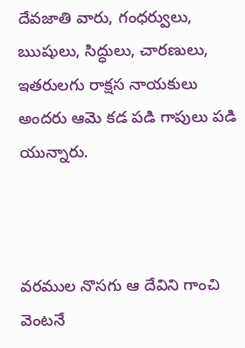దేవజాతి వారు, గంధర్వులు, ఋషులు, సిద్ధులు, చారణులు, ఇతరులగు రాక్షస నాయకులు అందరు ఆమె కడ పడి గాపులు పడి యున్నారు.



వరముల నొసగు ఆ దేవిని గాంచి వెంటనే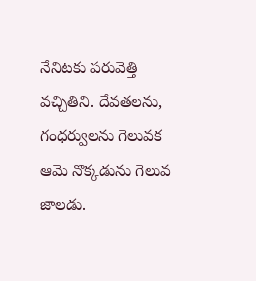నేనిటకు పరువెత్తి వచ్చితిని. దేవతలను, గంధర్వులను గెలువక ఆమె నొక్కడును గెలువ జాలడు.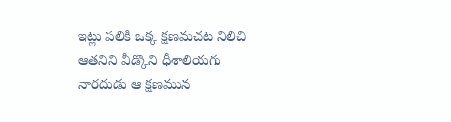ఇట్లు పలికి ఒక్క క్షణమచట నిలిచి ఆతనిని వీడ్కొని ధీశాలియగు నారదుడు ఆ క్షణమున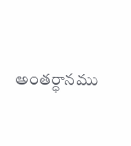అంతర్ధానము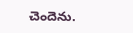చెందెను.